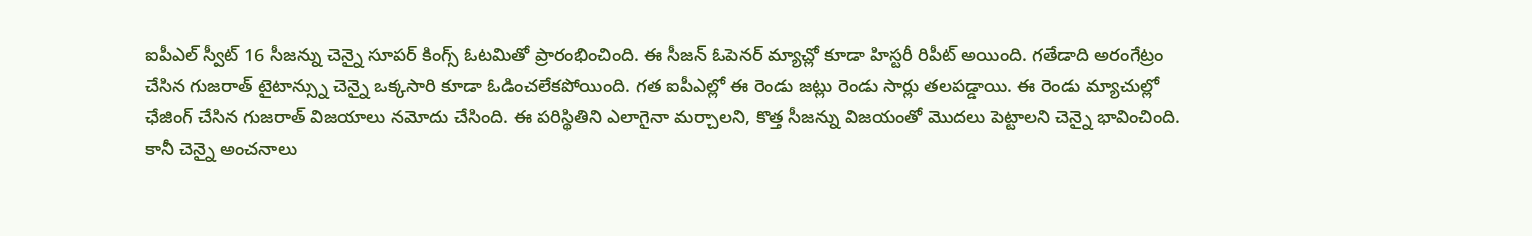ఐపీఎల్ స్వీట్ 16 సీజన్ను చెన్నై సూపర్ కింగ్స్ ఓటమితో ప్రారంభించింది. ఈ సీజన్ ఓపెనర్ మ్యాచ్లో కూడా హిస్టరీ రిపీట్ అయింది. గతేడాది అరంగేట్రం చేసిన గుజరాత్ టైటాన్స్ను చెన్నై ఒక్కసారి కూడా ఓడించలేకపోయింది. గత ఐపీఎల్లో ఈ రెండు జట్లు రెండు సార్లు తలపడ్డాయి. ఈ రెండు మ్యాచుల్లో ఛేజింగ్ చేసిన గుజరాత్ విజయాలు నమోదు చేసింది. ఈ పరిస్థితిని ఎలాగైనా మర్చాలని, కొత్త సీజన్ను విజయంతో మొదలు పెట్టాలని చెన్నై భావించింది.
కానీ చెన్నై అంచనాలు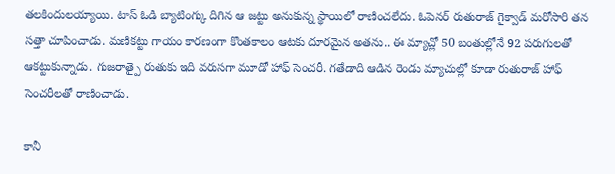తలకిందులయ్యాయి. టాస్ ఓడి బ్యాటింగ్కు దిగిన ఆ జట్టు అనుకున్న స్థాయిలో రాణించలేదు. ఓపెనర్ రుతురాజ్ గైక్వాడ్ మరోసారి తన సత్తా చూపించాడు. మణికట్టు గాయం కారణంగా కొంతకాలం ఆటకు దూరమైన అతను.. ఈ మ్యాచ్లో 50 బంతుల్లోనే 92 పరుగులతో ఆకట్టుకున్నాడు. గుజరాత్పై రుతుకు ఇది వరుసగా మూడో హాఫ్ సెంచరీ. గతేడాది ఆడిన రెండు మ్యాచుల్లో కూడా రుతురాజ్ హాఫ్ సెంచరీలతో రాణించాడు.

కానీ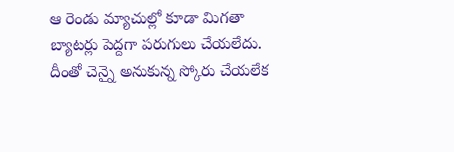ఆ రెండు మ్యాచుల్లో కూడా మిగతా బ్యాటర్లు పెద్దగా పరుగులు చేయలేదు. దీంతో చెన్నై అనుకున్న స్కోరు చేయలేక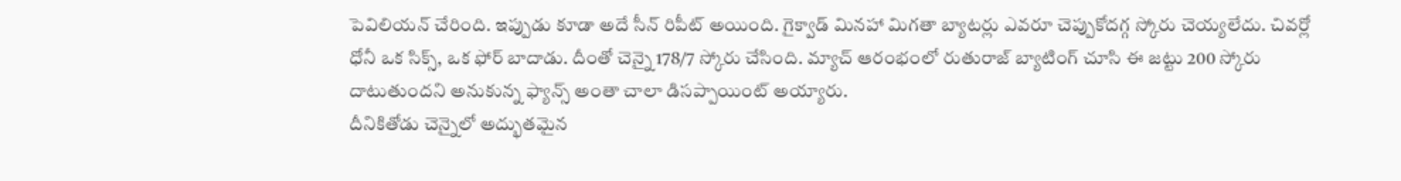పెవిలియన్ చేరింది. ఇప్పుడు కూడా అదే సీన్ రిపీట్ అయింది. గైక్వాడ్ మినహా మిగతా బ్యాటర్లు ఎవరూ చెప్పుకోదగ్గ స్కోరు చెయ్యలేదు. చివర్లో ధోనీ ఒక సిక్స్, ఒక ఫోర్ బాదాడు. దీంతో చెన్నై 178/7 స్కోరు చేసింది. మ్యాచ్ ఆరంభంలో రుతురాజ్ బ్యాటింగ్ చూసి ఈ జట్టు 200 స్కోరు దాటుతుందని అనుకున్న ఫ్యాన్స్ అంతా చాలా డిసప్పాయింట్ అయ్యారు.
దీనికితోడు చెన్నైలో అద్భుతమైన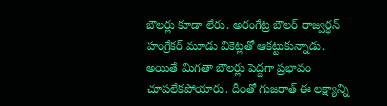బౌలర్లు కూడా లేరు. అరంగేట్ర బౌలర్ రాజ్వర్ధన్ హంగ్రేకర్ మూడు వికెట్లతో ఆకట్టుకున్నాడు. అయితే మిగతా బౌలర్లు పెద్దగా ప్రభావం చూపలేకపోయారు. దీంతో గుజరాత్ ఈ లక్ష్యాన్ని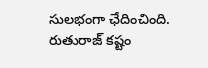సులభంగా ఛేదించింది. రుతురాజ్ కష్టం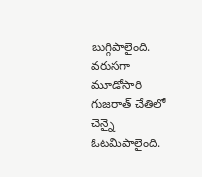బుగ్గిపాలైంది. వరుసగా మూడోసారి గుజరాత్ చేతిలో చెన్నై ఓటమిపాలైంది.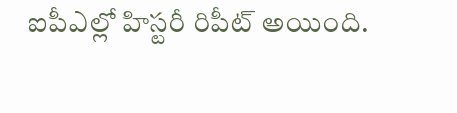ఐపీఎల్లో హిస్టరీ రిపీట్ అయింది.